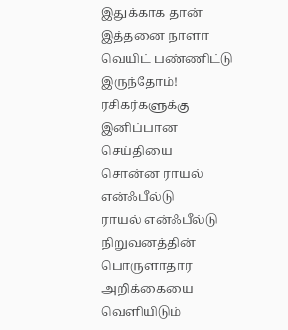இதுக்காக தான் இத்தனை நாளா வெயிட் பண்ணிட்டு இருந்தோம்! ரசிகர்களுக்கு இனிப்பான செய்தியை சொன்ன ராயல் என்ஃபீல்டு
ராயல் என்ஃபீல்டு நிறுவனத்தின் பொருளாதார அறிக்கையை வெளியிடும்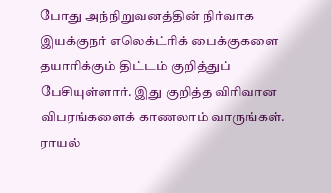போது அந்நிறுவனத்தின் நிர்வாக இயக்குநர் எலெக்ட்ரிக் பைக்குகளை தயாரிக்கும் திட்டம் குறித்துப் பேசியுள்ளார். இது குறித்த விரிவான விபரங்களைக் காணலாம் வாருங்கள்.
ராயல்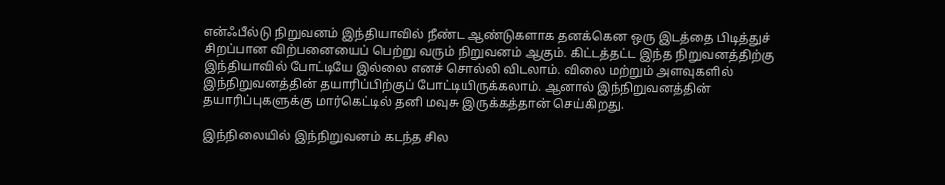என்ஃபீல்டு நிறுவனம் இந்தியாவில் நீண்ட ஆண்டுகளாக தனக்கென ஒரு இடத்தை பிடித்துச் சிறப்பான விற்பனையைப் பெற்று வரும் நிறுவனம் ஆகும். கிட்டத்தட்ட இந்த நிறுவனத்திற்கு இந்தியாவில் போட்டியே இல்லை எனச் சொல்லி விடலாம். விலை மற்றும் அளவுகளில் இந்நிறுவனத்தின் தயாரிப்பிற்குப் போட்டியிருக்கலாம். ஆனால் இந்நிறுவனத்தின் தயாரிப்புகளுக்கு மார்கெட்டில் தனி மவுசு இருக்கத்தான் செய்கிறது.

இந்நிலையில் இந்நிறுவனம் கடந்த சில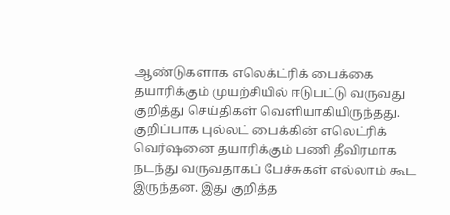ஆண்டுகளாக எலெக்ட்ரிக் பைக்கை தயாரிக்கும் முயற்சியில் ஈடுபட்டு வருவது குறித்து செய்திகள் வெளியாகியிருந்தது. குறிப்பாக புல்லட் பைக்கின் எலெட்ரிக் வெர்ஷனை தயாரிக்கும் பணி தீவிரமாக நடந்து வருவதாகப் பேச்சுகள் எல்லாம் கூட இருந்தன. இது குறித்த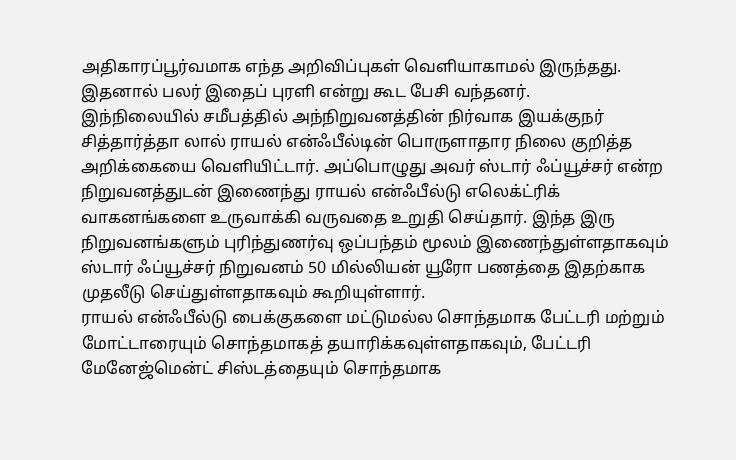அதிகாரப்பூர்வமாக எந்த அறிவிப்புகள் வெளியாகாமல் இருந்தது. இதனால் பலர் இதைப் புரளி என்று கூட பேசி வந்தனர்.
இந்நிலையில் சமீபத்தில் அந்நிறுவனத்தின் நிர்வாக இயக்குநர் சித்தார்த்தா லால் ராயல் என்ஃபீல்டின் பொருளாதார நிலை குறித்த அறிக்கையை வெளியிட்டார். அப்பொழுது அவர் ஸ்டார் ஃப்யூச்சர் என்ற நிறுவனத்துடன் இணைந்து ராயல் என்ஃபீல்டு எலெக்ட்ரிக் வாகனங்களை உருவாக்கி வருவதை உறுதி செய்தார். இந்த இரு நிறுவனங்களும் புரிந்துணர்வு ஒப்பந்தம் மூலம் இணைந்துள்ளதாகவும் ஸ்டார் ஃப்யூச்சர் நிறுவனம் 50 மில்லியன் யூரோ பணத்தை இதற்காக முதலீடு செய்துள்ளதாகவும் கூறியுள்ளார்.
ராயல் என்ஃபீல்டு பைக்குகளை மட்டுமல்ல சொந்தமாக பேட்டரி மற்றும் மோட்டாரையும் சொந்தமாகத் தயாரிக்கவுள்ளதாகவும், பேட்டரி மேனேஜ்மென்ட் சிஸ்டத்தையும் சொந்தமாக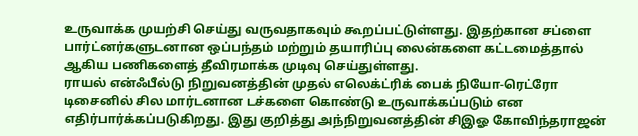உருவாக்க முயற்சி செய்து வருவதாகவும் கூறப்பட்டுள்ளது. இதற்கான சப்ளை பார்ட்னர்களுடனான ஒப்பந்தம் மற்றும் தயாரிப்பு லைன்களை கட்டமைத்தால் ஆகிய பணிகளைத் தீவிரமாக்க முடிவு செய்துள்ளது.
ராயல் என்ஃபீல்டு நிறுவனத்தின் முதல் எலெக்ட்ரிக் பைக் நியோ-ரெட்ரோ டிசைனில் சில மார்டனான டச்களை கொண்டு உருவாக்கப்படும் என எதிர்பார்க்கப்படுகிறது. இது குறித்து அந்நிறுவனத்தின் சிஇஓ கோவிந்தராஜன்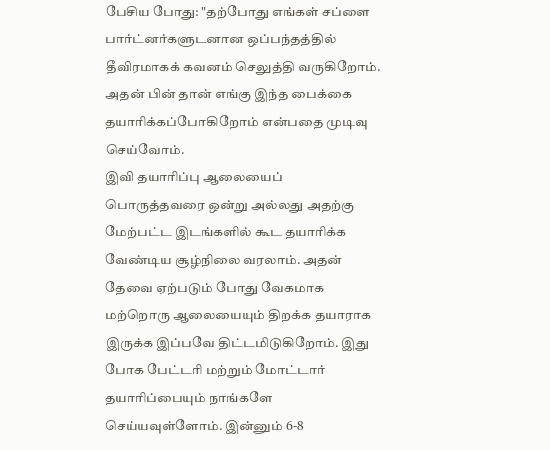பேசிய போது: "தற்போது எங்கள் சப்ளை பார்ட்னர்களுடனான ஒப்பந்தத்தில் தீவிரமாகக் கவனம் செலுத்தி வருகிறோம். அதன் பின் தான் எங்கு இந்த பைக்கை தயாரிக்கப்போகிறோம் என்பதை முடிவு செய்வோம்.
இவி தயாரிப்பு ஆலையைப் பொருத்தவரை ஒன்று அல்லது அதற்கு மேற்பட்ட இடங்களில் கூட தயாரிக்க வேண்டிய சூழ்நிலை வரலாம். அதன் தேவை ஏற்படும் போது வேகமாக மற்றொரு ஆலையையும் திறக்க தயாராக இருக்க இப்பவே திட்டமிடுகிறோம். இது போக பேட்டரி மற்றும் மோட்டார் தயாரிப்பையும் நாங்களே செய்யவுள்ளோம். இன்னும் 6-8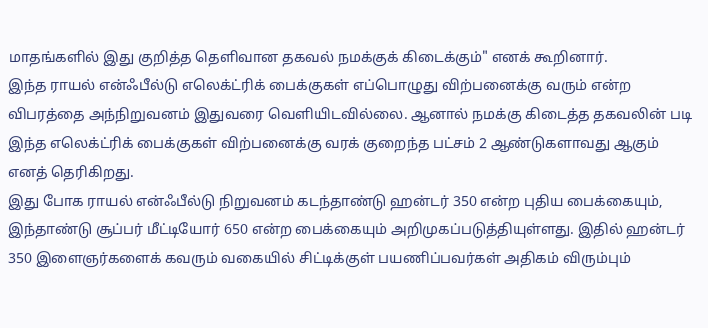மாதங்களில் இது குறித்த தெளிவான தகவல் நமக்குக் கிடைக்கும்" எனக் கூறினார்.
இந்த ராயல் என்ஃபீல்டு எலெக்ட்ரிக் பைக்குகள் எப்பொழுது விற்பனைக்கு வரும் என்ற விபரத்தை அந்நிறுவனம் இதுவரை வெளியிடவில்லை. ஆனால் நமக்கு கிடைத்த தகவலின் படி இந்த எலெக்ட்ரிக் பைக்குகள் விற்பனைக்கு வரக் குறைந்த பட்சம் 2 ஆண்டுகளாவது ஆகும் எனத் தெரிகிறது.
இது போக ராயல் என்ஃபீல்டு நிறுவனம் கடந்தாண்டு ஹன்டர் 350 என்ற புதிய பைக்கையும், இந்தாண்டு சூப்பர் மீட்டியோர் 650 என்ற பைக்கையும் அறிமுகப்படுத்தியுள்ளது. இதில் ஹன்டர் 350 இளைஞர்களைக் கவரும் வகையில் சிட்டிக்குள் பயணிப்பவர்கள் அதிகம் விரும்பும்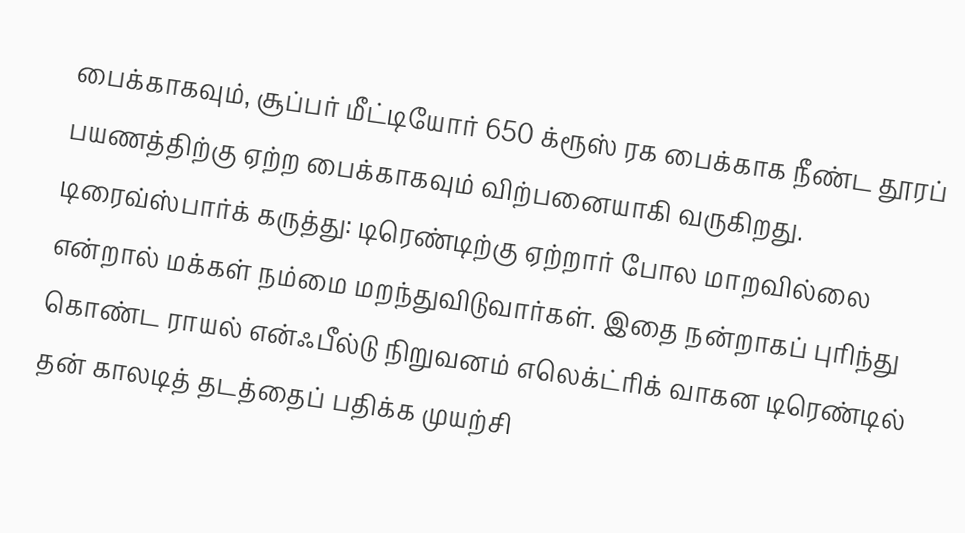பைக்காகவும், சூப்பர் மீட்டியோர் 650 க்ரூஸ் ரக பைக்காக நீண்ட தூரப் பயணத்திற்கு ஏற்ற பைக்காகவும் விற்பனையாகி வருகிறது.
டிரைவ்ஸ்பார்க் கருத்து: டிரெண்டிற்கு ஏற்றார் போல மாறவில்லை என்றால் மக்கள் நம்மை மறந்துவிடுவார்கள். இதை நன்றாகப் புரிந்து கொண்ட ராயல் என்ஃபீல்டு நிறுவனம் எலெக்ட்ரிக் வாகன டிரெண்டில் தன் காலடித் தடத்தைப் பதிக்க முயற்சி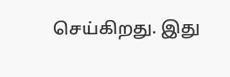செய்கிறது. இது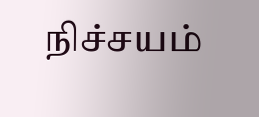நிச்சயம்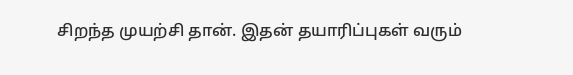சிறந்த முயற்சி தான். இதன் தயாரிப்புகள் வரும்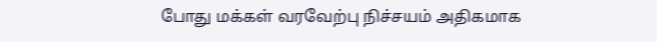போது மக்கள் வரவேற்பு நிச்சயம் அதிகமாக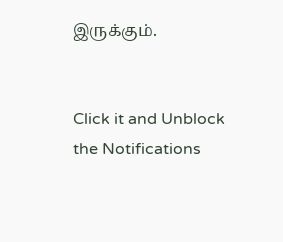இருக்கும்.


Click it and Unblock the Notifications